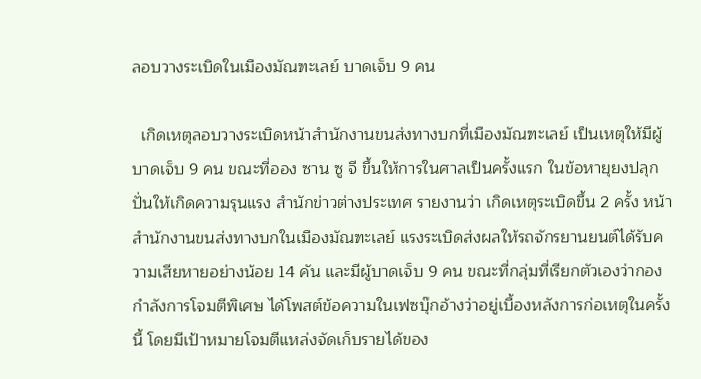ลอบวางระเบิดในเมืองมัณฑะเลย์ บาดเจ็บ 9 คน

  เกิดเหตุลอบวางระเบิดหน้าสำนักงานขนส่งทางบกที่เมืองมัณฑะเลย์ เป็นเหตุให้มีผู้บาดเจ็บ 9 คน ขณะที่ออง ซาน ซู จี ขึ้นให้การในศาลเป็นครั้งแรก ในข้อหายุยงปลุกปั่นให้เกิดความรุนแรง สำนักข่าวต่างประเทศ รายงานว่า เกิดเหตุระเบิดขึ้น 2 ครั้ง หน้าสำนักงานขนส่งทางบกในเมืองมัณฑะเลย์ แรงระเบิดส่งผลให้รถจักรยานยนต์ได้รับความเสียหายอย่างน้อย 14 คัน และมีผู้บาดเจ็บ 9 คน ขณะที่กลุ่มที่เรียกตัวเองว่ากองกำลังการโจมตีพิเศษ ได้โพสต์ข้อความในเฟซบุ๊กอ้างว่าอยู่เบื้องหลังการก่อเหตุในครั้งนี้ โดยมีเป้าหมายโจมตีแหล่งจัดเก็บรายได้ของ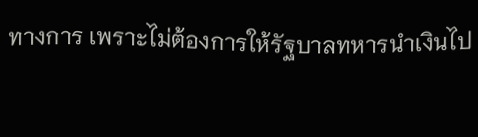ทางการ เพราะไม่ต้องการให้รัฐบาลทหารนำเงินไป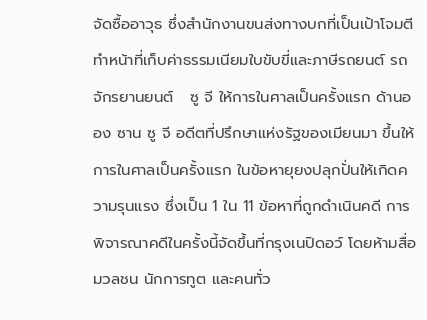จัดซื้ออาวุธ ซึ่งสำนักงานขนส่งทางบกที่เป็นเป้าโจมตีทำหน้าที่เก็บค่าธรรมเนียมใบขับขี่และภาษีรถยนต์ รถจักรยานยนต์   ซู จี ให้การในศาลเป็นครั้งแรก ด้านออง ซาน ซู จี อดีตที่ปรึกษาแห่งรัฐของเมียนมา ขึ้นให้การในศาลเป็นครั้งแรก ในข้อหายุยงปลุกปั่นให้เกิดความรุนแรง ซึ่งเป็น 1 ใน 11 ข้อหาที่ถูกดำเนินคดี การพิจารณาคดีในครั้งนี้จัดขึ้นที่กรุงเนปิดอว์ โดยห้ามสื่อมวลชน นักการทูต และคนทั่ว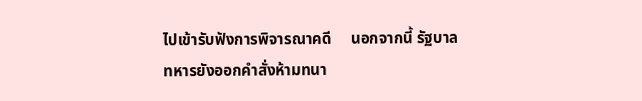ไปเข้ารับฟังการพิจารณาคดี     นอกจากนี้ รัฐบาลทหารยังออกคำสั่งห้ามทนา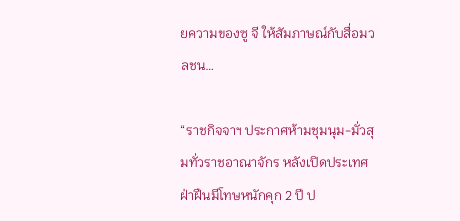ยความของซู จี ให้สัมภาษณ์กับสื่อมวลชน…

“ราชกิจจาฯ ประกาศห้ามชุมนุม-มั่วสุมทั่วราชอาณาจักร หลังเปิดประเทศ ฝ่าฝืนมีโทษหนักคุก 2 ปี ป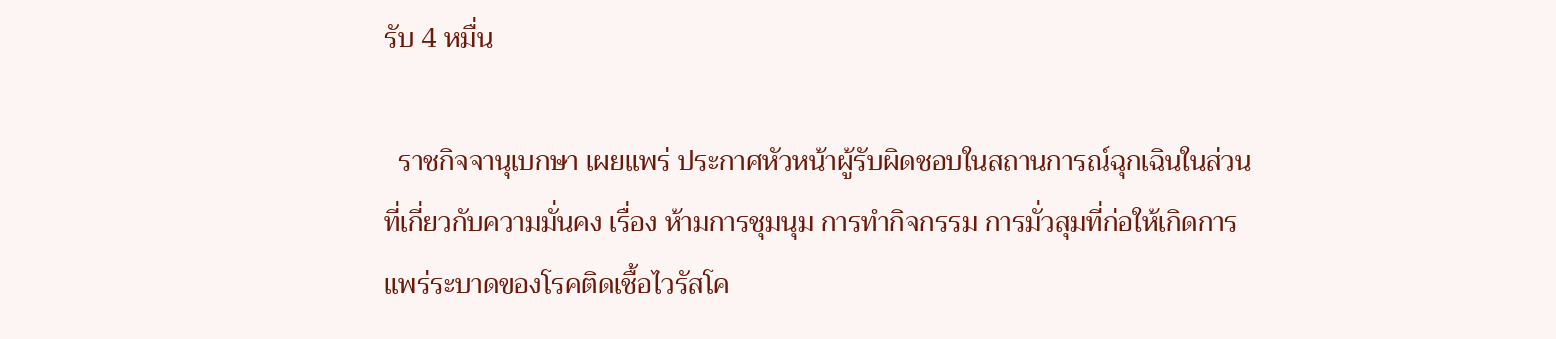รับ 4 หมื่น

  ราชกิจจานุเบกษา เผยแพร่ ประกาศหัวหน้าผู้รับผิดชอบในสถานการณ์ฉุกเฉินในส่วนที่เกี่ยวกับความมั่นคง เรื่อง ห้ามการชุมนุม การทำกิจกรรม การมั่วสุมที่ก่อให้เกิดการแพร่ระบาดของโรคติดเชื้อไวรัสโค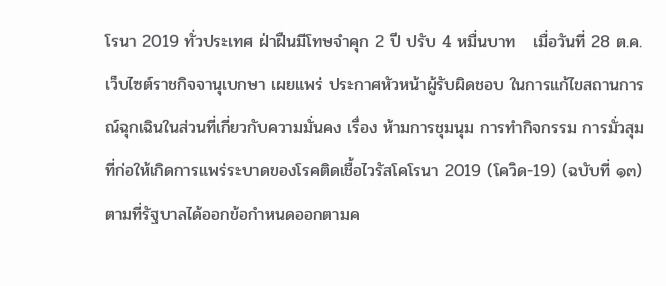โรนา 2019 ทั่วประเทศ ฝ่าฝืนมีโทษจำคุก 2 ปี ปรับ 4 หมื่นบาท   เมื่อวันที่ 28 ต.ค. เว็บไซต์ราชกิจจานุเบกษา เผยแพร่ ประกาศหัวหน้าผู้รับผิดชอบ ในการแก้ไขสถานการณ์ฉุกเฉินในส่วนที่เกี่ยวกับความมั่นคง เรื่อง ห้ามการชุมนุม การทำกิจกรรม การมั่วสุม ที่ก่อให้เกิดการแพร่ระบาดของโรคติดเชื้อไวรัสโคโรนา 2019 (โควิด-19) (ฉบับที่ ๑๓)   ตามที่รัฐบาลได้ออกข้อกำหนดออกตามค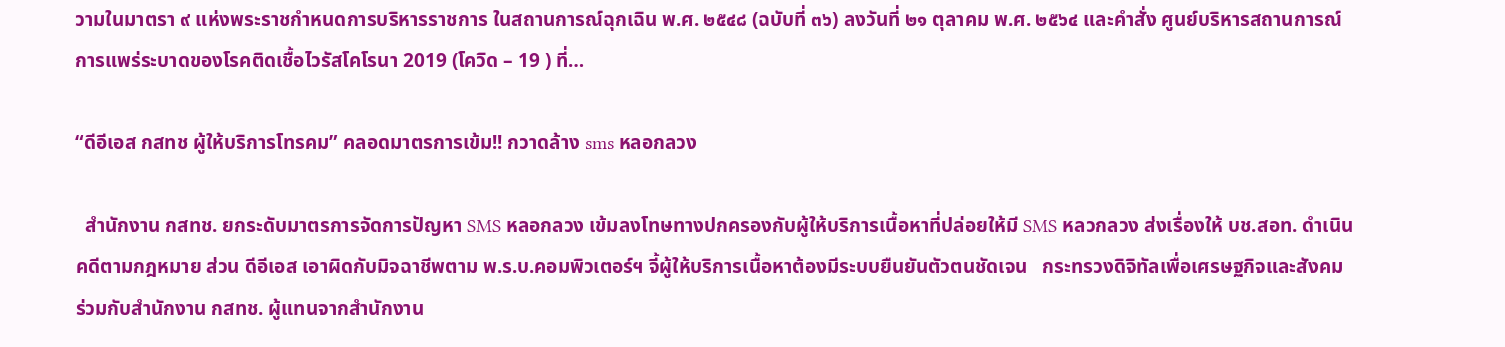วามในมาตรา ๙ แห่งพระราชกำหนดการบริหารราชการ ในสถานการณ์ฉุกเฉิน พ.ศ. ๒๕๔๘ (ฉบับที่ ๓๖) ลงวันที่ ๒๑ ตุลาคม พ.ศ. ๒๕๖๔ และคำสั่ง ศูนย์บริหารสถานการณ์การแพร่ระบาดของโรคติดเชื้อไวรัสโคโรนา 2019 (โควิด – 19 ) ที่…

“ดีอีเอส กสทช ผู้ให้บริการโทรคม” คลอดมาตรการเข้ม!! กวาดล้าง sms หลอกลวง

  สำนักงาน กสทช. ยกระดับมาตรการจัดการปัญหา SMS หลอกลวง เข้มลงโทษทางปกครองกับผู้ให้บริการเนื้อหาที่ปล่อยให้มี SMS หลวกลวง ส่งเรื่องให้ บช.สอท. ดำเนินคดีตามกฎหมาย ส่วน ดีอีเอส เอาผิดกับมิจฉาชีพตาม พ.ร.บ.คอมพิวเตอร์ฯ จี้ผู้ให้บริการเนื้อหาต้องมีระบบยืนยันตัวตนชัดเจน   กระทรวงดิจิทัลเพื่อเศรษฐกิจและสังคม ร่วมกับสำนักงาน กสทช. ผู้แทนจากสำนักงาน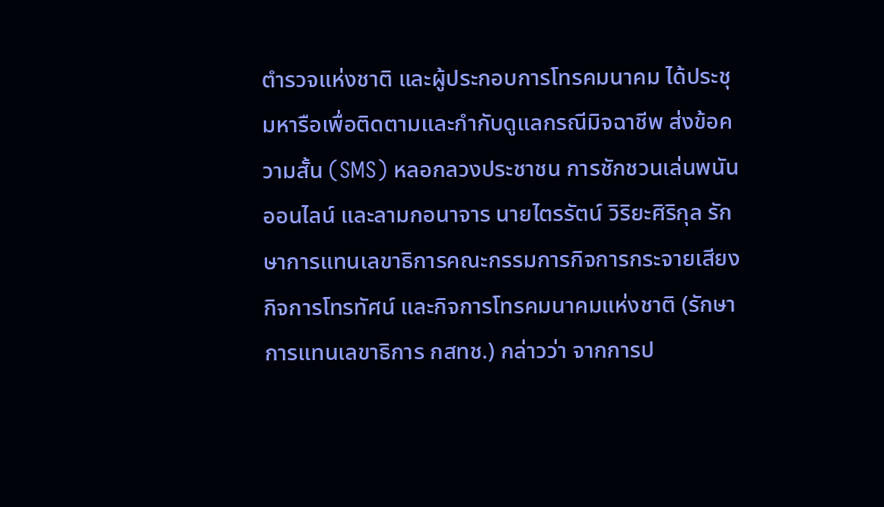ตำรวจแห่งชาติ และผู้ประกอบการโทรคมนาคม ได้ประชุมหารือเพื่อติดตามและกำกับดูแลกรณีมิจฉาชีพ ส่งข้อความสั้น (SMS) หลอกลวงประชาชน การชักชวนเล่นพนันออนไลน์ และลามกอนาจาร นายไตรรัตน์ วิริยะศิริกุล รักษาการแทนเลขาธิการคณะกรรมการกิจการกระจายเสียง กิจการโทรทัศน์ และกิจการโทรคมนาคมแห่งชาติ (รักษาการแทนเลขาธิการ กสทช.) กล่าวว่า จากการป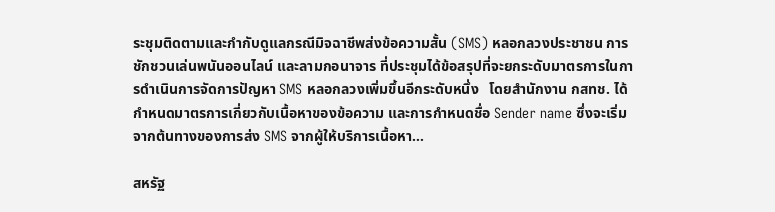ระชุมติดตามและกำกับดูแลกรณีมิจฉาชีพส่งข้อความสั้น (SMS) หลอกลวงประชาชน การชักชวนเล่นพนันออนไลน์ และลามกอนาจาร ที่ประชุมได้ข้อสรุปที่จะยกระดับมาตรการในการดำเนินการจัดการปัญหา SMS หลอกลวงเพิ่มขึ้นอีกระดับหนึ่ง   โดยสำนักงาน กสทช. ได้กำหนดมาตรการเกี่ยวกับเนื้อหาของข้อความ และการกำหนดชื่อ Sender name ซึ่งจะเริ่มจากต้นทางของการส่ง SMS จากผู้ให้บริการเนื้อหา…

สหรัฐ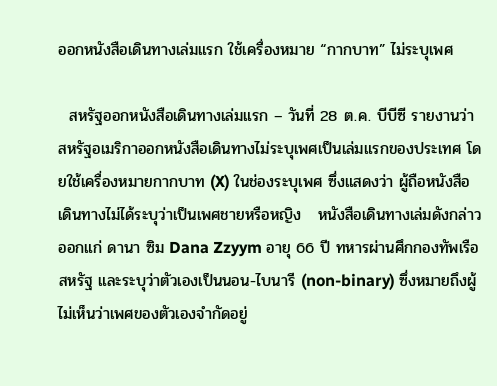ออกหนังสือเดินทางเล่มแรก ใช้เครื่องหมาย “กากบาท” ไม่ระบุเพศ

  สหรัฐออกหนังสือเดินทางเล่มแรก – วันที่ 28 ต.ค. บีบีซี รายงานว่า สหรัฐอเมริกาออกหนังสือเดินทางไม่ระบุเพศเป็นเล่มแรกของประเทศ โดยใช้เครื่องหมายกากบาท (X) ในช่องระบุเพศ ซึ่งแสดงว่า ผู้ถือหนังสือเดินทางไม่ได้ระบุว่าเป็นเพศชายหรือหญิง   หนังสือเดินทางเล่มดังกล่าวออกแก่ ดานา ซิม Dana Zzyym อายุ 66 ปี ทหารผ่านศึกกองทัพเรือสหรัฐ และระบุว่าตัวเองเป็นนอน-ไบนารี (non-binary) ซึ่งหมายถึงผู้ไม่เห็นว่าเพศของตัวเองจำกัดอยู่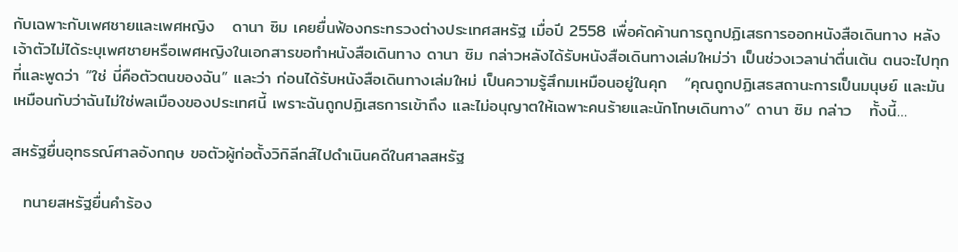กับเฉพาะกับเพศชายและเพศหญิง   ดานา ซิม เคยยื่นฟ้องกระทรวงต่างประเทศสหรัฐ เมื่อปี 2558 เพื่อคัดค้านการถูกปฏิเสธการออกหนังสือเดินทาง หลังเจ้าตัวไม่ได้ระบุเพศชายหรือเพศหญิงในเอกสารขอทำหนังสือเดินทาง ดานา ซิม กล่าวหลังได้รับหนังสือเดินทางเล่มใหม่ว่า เป็นช่วงเวลาน่าตื่นเต้น ตนจะไปทุกที่และพูดว่า “ใช่ นี่คือตัวตนของฉัน” และว่า ก่อนได้รับหนังสือเดินทางเล่มใหม่ เป็นความรู้สึกมเหมือนอยู่ในคุก   “คุณถูกปฏิเสธสถานะการเป็นมนุษย์ และมันเหมือนกับว่าฉันไม่ใช่พลเมืองของประเทศนี้ เพราะฉันถูกปฏิเสธการเข้าถึง และไม่อนุญาตให้เฉพาะคนร้ายและนักโทษเดินทาง” ดานา ซิม กล่าว   ทั้งนี้…

สหรัฐยื่นอุทธรณ์ศาลอังกฤษ ขอตัวผู้ก่อตั้งวิกิลีกส์ไปดำเนินคดีในศาลสหรัฐ

  ทนายสหรัฐยื่นคำร้อง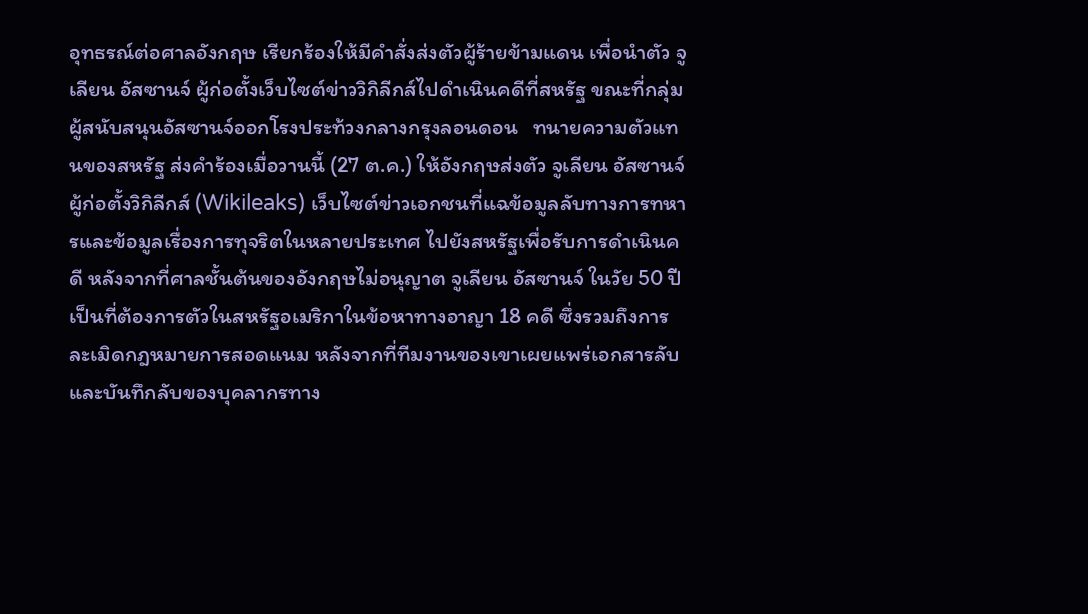อุทธรณ์ต่อศาลอังกฤษ เรียกร้องให้มีคำสั่งส่งตัวผู้ร้ายข้ามแดน เพื่อนำตัว จูเลียน อัสซานจ์ ผู้ก่อตั้งเว็บไซต์ข่าววิกิลีกส์ไปดำเนินคดีที่สหรัฐ ขณะที่กลุ่มผู้สนับสนุนอัสซานจ์ออกโรงประท้วงกลางกรุงลอนดอน   ทนายความตัวแทนของสหรัฐ ส่งคำร้องเมื่อวานนี้ (27 ต.ค.) ให้อังกฤษส่งตัว จูเลียน อัสซานจ์ ผู้ก่อตั้งวิกิลีกส์ (Wikileaks) เว็บไซต์ข่าวเอกชนที่แฉข้อมูลลับทางการทหารและข้อมูลเรื่องการทุจริตในหลายประเทศ ไปยังสหรัฐเพื่อรับการดำเนินคดี หลังจากที่ศาลชั้นต้นของอังกฤษไม่อนุญาต จูเลียน อัสซานจ์ ในวัย 50 ปี เป็นที่ต้องการตัวในสหรัฐอเมริกาในข้อหาทางอาญา 18 คดี ซึ่งรวมถึงการละเมิดกฎหมายการสอดแนม หลังจากที่ทีมงานของเขาเผยแพร่เอกสารลับและบันทึกลับของบุคลากรทาง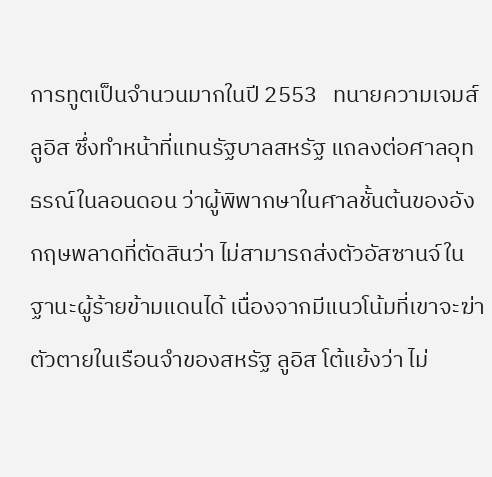การทูตเป็นจำนวนมากในปี 2553   ทนายความเจมส์ ลูอิส ซึ่งทำหน้าที่แทนรัฐบาลสหรัฐ แถลงต่อศาลอุทธรณ์ในลอนดอน ว่าผู้พิพากษาในศาลชั้นต้นของอังกฤษพลาดที่ตัดสินว่า ไม่สามารถส่งตัวอัสซานจ์ในฐานะผู้ร้ายข้ามแดนได้ เนื่องจากมีแนวโน้มที่เขาจะฆ่าตัวตายในเรือนจำของสหรัฐ ลูอิส โต้แย้งว่า ไม่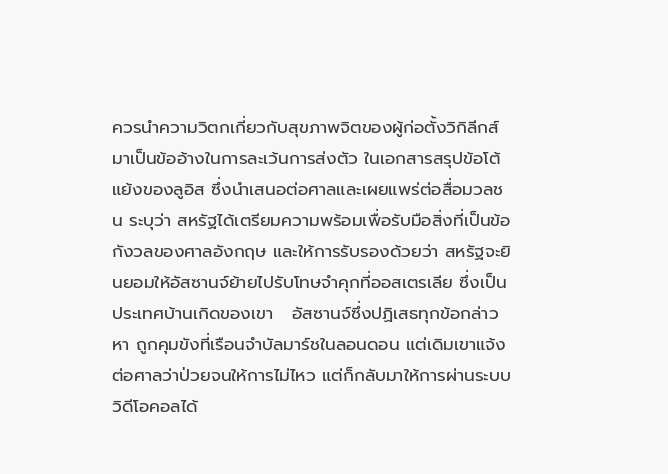ควรนำความวิตกเกี่ยวกับสุขภาพจิตของผู้ก่อตั้งวิกิลีกส์มาเป็นข้ออ้างในการละเว้นการส่งตัว ในเอกสารสรุปข้อโต้แย้งของลูอิส ซึ่งนำเสนอต่อศาลและเผยแพร่ต่อสื่อมวลชน ระบุว่า สหรัฐได้เตรียมความพร้อมเพื่อรับมือสิ่งที่เป็นข้อกังวลของศาลอังกฤษ และให้การรับรองด้วยว่า สหรัฐจะยินยอมให้อัสซานจ์ย้ายไปรับโทษจำคุกที่ออสเตรเลีย ซึ่งเป็นประเทศบ้านเกิดของเขา   อัสซานจ์ซึ่งปฏิเสธทุกข้อกล่าวหา ถูกคุมขังที่เรือนจำบัลมาร์ชในลอนดอน แต่เดิมเขาแจ้งต่อศาลว่าป่วยจนให้การไม่ไหว แต่ก็กลับมาให้การผ่านระบบวิดีโอคอลได้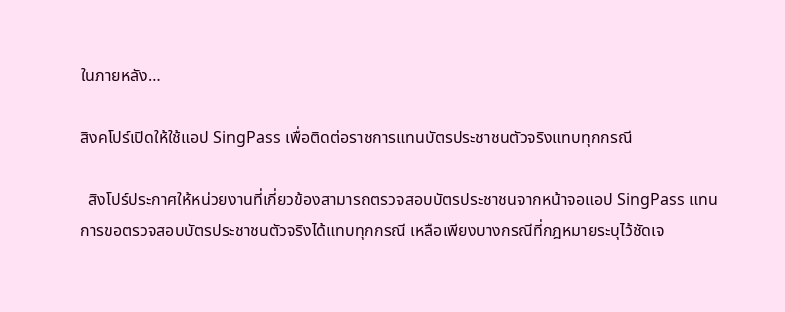ในภายหลัง…

สิงคโปร์เปิดให้ใช้แอป SingPass เพื่อติดต่อราชการแทนบัตรประชาชนตัวจริงแทบทุกกรณี

  สิงโปร์ประกาศให้หน่วยงานที่เกี่ยวข้องสามารถตรวจสอบบัตรประชาชนจากหน้าจอแอป SingPass แทนการขอตรวจสอบบัตรประชาชนตัวจริงได้แทบทุกกรณี เหลือเพียงบางกรณีที่กฎหมายระบุไว้ชัดเจ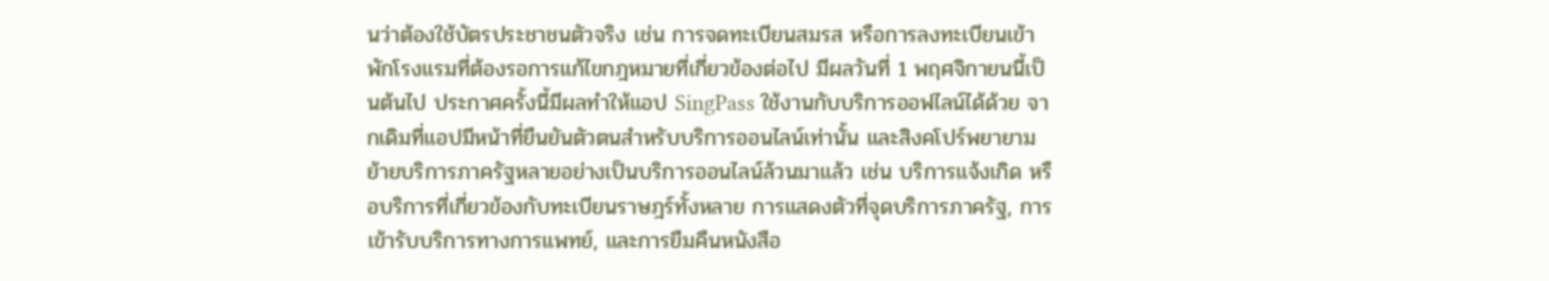นว่าต้องใช้บัตรประชาชนตัวจริง เช่น การจดทะเบียนสมรส หรือการลงทะเบียนเข้าพักโรงแรมที่ต้องรอการแก้ไขกฎหมายที่เกี่ยวข้องต่อไป มีผลวันที่ 1 พฤศจิกายนนี้เป็นต้นไป ประกาศครั้งนี้มีผลทำให้แอป SingPass ใช้งานกับบริการออฟไลน์ได้ด้วย จากเดิมที่แอปมีหน้าที่ยืนยันตัวตนสำหรับบริการออนไลน์เท่านั้น และสิงคโปร์พยายามย้ายบริการภาครัฐหลายอย่างเป็นบริการออนไลน์ล้วนมาแล้ว เช่น บริการแจ้งเกิด หรือบริการที่เกี่ยวข้องกับทะเบียนราษฎร์ทั้งหลาย การแสดงตัวที่จุดบริการภาครัฐ, การเข้ารับบริการทางการแพทย์, และการยืมคืนหนังสือ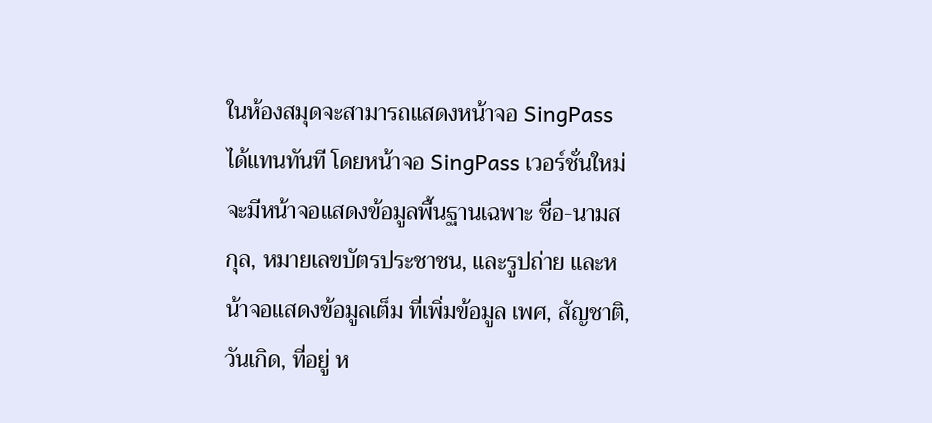ในห้องสมุดจะสามารถแสดงหน้าจอ SingPass ได้แทนทันที โดยหน้าจอ SingPass เวอร์ชั่นใหม่จะมีหน้าจอแสดงข้อมูลพื้นฐานเฉพาะ ชื่อ-นามสกุล, หมายเลขบัตรประชาชน, และรูปถ่าย และหน้าจอแสดงข้อมูลเต็ม ที่เพิ่มข้อมูล เพศ, สัญชาติ, วันเกิด, ที่อยู่ ห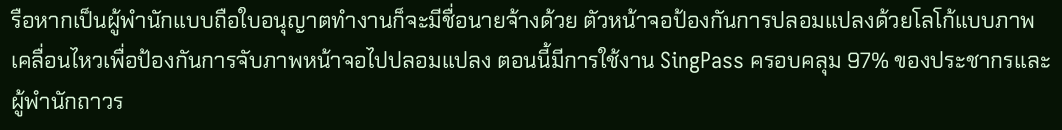รือหากเป็นผู้พำนักแบบถือใบอนุญาตทำงานก็จะมีชื่อนายจ้างด้วย ตัวหน้าจอป้องกันการปลอมแปลงด้วยโลโก้แบบภาพเคลื่อนไหวเพื่อป้องกันการจับภาพหน้าจอไปปลอมแปลง ตอนนี้มีการใช้งาน SingPass ครอบคลุม 97% ของประชากรและผู้พำนักถาวร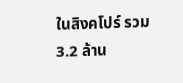ในสิงคโปร์ รวม 3.2 ล้าน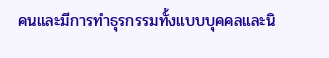คนและมีการทำธุรกรรมทั้งแบบบุคคลและนิ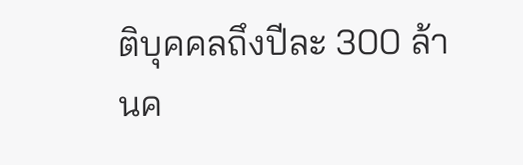ติบุคคลถึงปีละ 300 ล้านค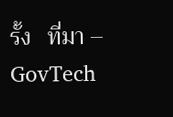รั้ง   ที่มา – GovTech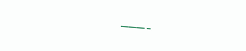———-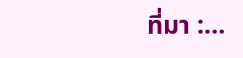ที่มา :…